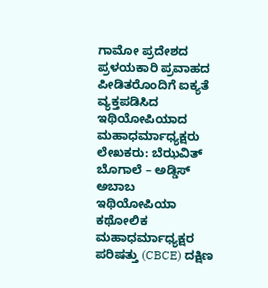ಗಾಮೋ ಪ್ರದೇಶದ ಪ್ರಳಯಕಾರಿ ಪ್ರವಾಹದ ಪೀಡಿತರೊಂದಿಗೆ ಐಕ್ಯತೆ ವ್ಯಕ್ತಪಡಿಸಿದ ಇಥಿಯೋಪಿಯಾದ ಮಹಾಧರ್ಮಾಧ್ಯಕ್ಷರು
ಲೇಖಕರು: ಬೆಝವಿತ್ ಬೊಗಾಲೆ – ಅಡ್ಡಿಸ್ ಅಬಾಬ
ಇಥಿಯೋಪಿಯಾ ಕಥೋಲಿಕ ಮಹಾಧರ್ಮಾಧ್ಯಕ್ಷರ ಪರಿಷತ್ತು (CBCE) ದಕ್ಷಿಣ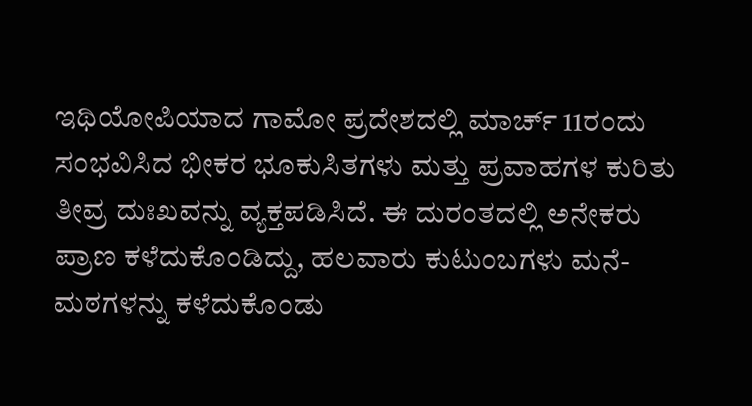ಇಥಿಯೋಪಿಯಾದ ಗಾಮೋ ಪ್ರದೇಶದಲ್ಲಿ ಮಾರ್ಚ್ 11ರಂದು ಸಂಭವಿಸಿದ ಭೀಕರ ಭೂಕುಸಿತಗಳು ಮತ್ತು ಪ್ರವಾಹಗಳ ಕುರಿತು ತೀವ್ರ ದುಃಖವನ್ನು ವ್ಯಕ್ತಪಡಿಸಿದೆ. ಈ ದುರಂತದಲ್ಲಿ ಅನೇಕರು ಪ್ರಾಣ ಕಳೆದುಕೊಂಡಿದ್ದು, ಹಲವಾರು ಕುಟುಂಬಗಳು ಮನೆ-ಮಠಗಳನ್ನು ಕಳೆದುಕೊಂಡು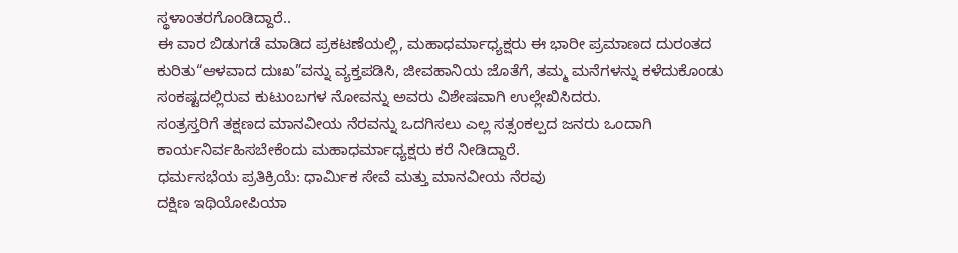ಸ್ಥಳಾಂತರಗೊಂಡಿದ್ದಾರೆ..
ಈ ವಾರ ಬಿಡುಗಡೆ ಮಾಡಿದ ಪ್ರಕಟಣೆಯಲ್ಲಿ, ಮಹಾಧರ್ಮಾಧ್ಯಕ್ಷರು ಈ ಭಾರೀ ಪ್ರಮಾಣದ ದುರಂತದ ಕುರಿತು“ಆಳವಾದ ದುಃಖ”ವನ್ನು ವ್ಯಕ್ತಪಡಿಸಿ, ಜೀವಹಾನಿಯ ಜೊತೆಗೆ, ತಮ್ಮ ಮನೆಗಳನ್ನು ಕಳೆದುಕೊಂಡು ಸಂಕಷ್ಟದಲ್ಲಿರುವ ಕುಟುಂಬಗಳ ನೋವನ್ನು ಅವರು ವಿಶೇಷವಾಗಿ ಉಲ್ಲೇಖಿಸಿದರು.
ಸಂತ್ರಸ್ತರಿಗೆ ತಕ್ಷಣದ ಮಾನವೀಯ ನೆರವನ್ನು ಒದಗಿಸಲು ಎಲ್ಲ ಸತ್ಸಂಕಲ್ಪದ ಜನರು ಒಂದಾಗಿ ಕಾರ್ಯನಿರ್ವಹಿಸಬೇಕೆಂದು ಮಹಾಧರ್ಮಾಧ್ಯಕ್ಷರು ಕರೆ ನೀಡಿದ್ದಾರೆ.
ಧರ್ಮಸಭೆಯ ಪ್ರತಿಕ್ರಿಯೆ: ಧಾರ್ಮಿಕ ಸೇವೆ ಮತ್ತು ಮಾನವೀಯ ನೆರವು
ದಕ್ಷಿಣ ಇಥಿಯೋಪಿಯಾ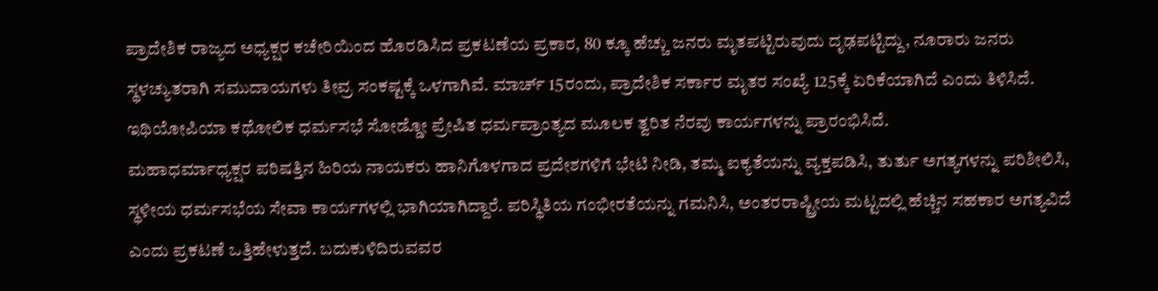ಪ್ರಾದೇಶಿಕ ರಾಜ್ಯದ ಅಧ್ಯಕ್ಷರ ಕಚೇರಿಯಿಂದ ಹೊರಡಿಸಿದ ಪ್ರಕಟಣೆಯ ಪ್ರಕಾರ, 80 ಕ್ಕೂ ಹೆಚ್ಚು ಜನರು ಮೃತಪಟ್ಟಿರುವುದು ದೃಢಪಟ್ಟಿದ್ದು, ನೂರಾರು ಜನರು ಸ್ಥಳಚ್ಯುತರಾಗಿ ಸಮುದಾಯಗಳು ತೀವ್ರ ಸಂಕಷ್ಟಕ್ಕೆ ಒಳಗಾಗಿವೆ. ಮಾರ್ಚ್ 15ರಂದು, ಪ್ರಾದೇಶಿಕ ಸರ್ಕಾರ ಮೃತರ ಸಂಖ್ಯೆ 125ಕ್ಕೆ ಏರಿಕೆಯಾಗಿದೆ ಎಂದು ತಿಳಿಸಿದೆ. ಇಥಿಯೋಪಿಯಾ ಕಥೋಲಿಕ ಧರ್ಮಸಭೆ ಸೋಡ್ಡೋ ಪ್ರೇಷಿತ ಧರ್ಮಪ್ರಾಂತ್ಯದ ಮೂಲಕ ತ್ವರಿತ ನೆರವು ಕಾರ್ಯಗಳನ್ನು ಪ್ರಾರಂಭಿಸಿದೆ.
ಮಹಾಧರ್ಮಾಧ್ಯಕ್ಷರ ಪರಿಷತ್ತಿನ ಹಿರಿಯ ನಾಯಕರು ಹಾನಿಗೊಳಗಾದ ಪ್ರದೇಶಗಳಿಗೆ ಭೇಟಿ ನೀಡಿ, ತಮ್ಮ ಐಕ್ಯತೆಯನ್ನು ವ್ಯಕ್ತಪಡಿಸಿ, ತುರ್ತು ಅಗತ್ಯಗಳನ್ನು ಪರಿಶೀಲಿಸಿ, ಸ್ಥಳೀಯ ಧರ್ಮಸಭೆಯ ಸೇವಾ ಕಾರ್ಯಗಳಲ್ಲಿ ಭಾಗಿಯಾಗಿದ್ದಾರೆ. ಪರಿಸ್ಥಿತಿಯ ಗಂಭೀರತೆಯನ್ನು ಗಮನಿಸಿ, ಅಂತರರಾಷ್ಟ್ರೀಯ ಮಟ್ಟದಲ್ಲಿ ಹೆಚ್ಚಿನ ಸಹಕಾರ ಅಗತ್ಯವಿದೆ ಎಂದು ಪ್ರಕಟಣೆ ಒತ್ತಿಹೇಳುತ್ತದೆ. ಬದುಕುಳಿದಿರುವವರ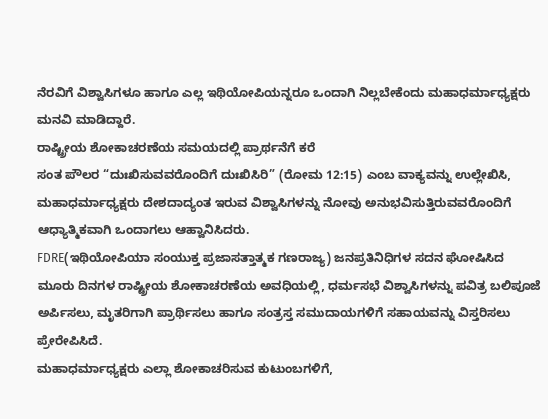ನೆರವಿಗೆ ವಿಶ್ವಾಸಿಗಳೂ ಹಾಗೂ ಎಲ್ಲ ಇಥಿಯೋಪಿಯನ್ನರೂ ಒಂದಾಗಿ ನಿಲ್ಲಬೇಕೆಂದು ಮಹಾಧರ್ಮಾಧ್ಯಕ್ಷರು ಮನವಿ ಮಾಡಿದ್ದಾರೆ.
ರಾಷ್ಟ್ರೀಯ ಶೋಕಾಚರಣೆಯ ಸಮಯದಲ್ಲಿ ಪ್ರಾರ್ಥನೆಗೆ ಕರೆ
ಸಂತ ಪೌಲರ “ದುಃಖಿಸುವವರೊಂದಿಗೆ ದುಃಖಿಸಿರಿ” (ರೋಮ 12:15) ಎಂಬ ವಾಕ್ಯವನ್ನು ಉಲ್ಲೇಖಿಸಿ, ಮಹಾಧರ್ಮಾಧ್ಯಕ್ಷರು ದೇಶದಾದ್ಯಂತ ಇರುವ ವಿಶ್ವಾಸಿಗಳನ್ನು ನೋವು ಅನುಭವಿಸುತ್ತಿರುವವರೊಂದಿಗೆ ಆಧ್ಯಾತ್ಮಿಕವಾಗಿ ಒಂದಾಗಲು ಆಹ್ವಾನಿಸಿದರು.
FDRE(ಇಥಿಯೋಪಿಯಾ ಸಂಯುಕ್ತ ಪ್ರಜಾಸತ್ತಾತ್ಮಕ ಗಣರಾಜ್ಯ) ಜನಪ್ರತಿನಿಧಿಗಳ ಸದನ ಘೋಷಿಸಿದ ಮೂರು ದಿನಗಳ ರಾಷ್ಟ್ರೀಯ ಶೋಕಾಚರಣೆಯ ಅವಧಿಯಲ್ಲಿ, ಧರ್ಮಸಭೆ ವಿಶ್ವಾಸಿಗಳನ್ನು ಪವಿತ್ರ ಬಲಿಪೂಜೆ ಅರ್ಪಿಸಲು, ಮೃತರಿಗಾಗಿ ಪ್ರಾರ್ಥಿಸಲು ಹಾಗೂ ಸಂತ್ರಸ್ತ ಸಮುದಾಯಗಳಿಗೆ ಸಹಾಯವನ್ನು ವಿಸ್ತರಿಸಲು ಪ್ರೇರೇಪಿಸಿದೆ.
ಮಹಾಧರ್ಮಾಧ್ಯಕ್ಷರು ಎಲ್ಲಾ ಶೋಕಾಚರಿಸುವ ಕುಟುಂಬಗಳಿಗೆ,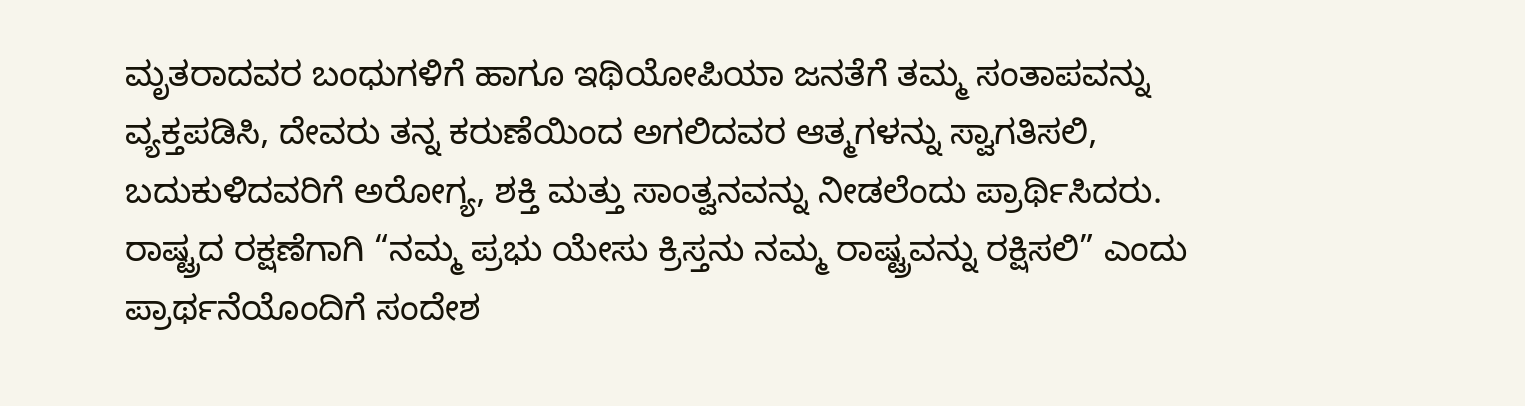ಮೃತರಾದವರ ಬಂಧುಗಳಿಗೆ ಹಾಗೂ ಇಥಿಯೋಪಿಯಾ ಜನತೆಗೆ ತಮ್ಮ ಸಂತಾಪವನ್ನು ವ್ಯಕ್ತಪಡಿಸಿ, ದೇವರು ತನ್ನ ಕರುಣೆಯಿಂದ ಅಗಲಿದವರ ಆತ್ಮಗಳನ್ನು ಸ್ವಾಗತಿಸಲಿ, ಬದುಕುಳಿದವರಿಗೆ ಅರೋಗ್ಯ, ಶಕ್ತಿ ಮತ್ತು ಸಾಂತ್ವನವನ್ನು ನೀಡಲೆಂದು ಪ್ರಾರ್ಥಿಸಿದರು.
ರಾಷ್ಟ್ರದ ರಕ್ಷಣೆಗಾಗಿ “ನಮ್ಮ ಪ್ರಭು ಯೇಸು ಕ್ರಿಸ್ತನು ನಮ್ಮ ರಾಷ್ಟ್ರವನ್ನು ರಕ್ಷಿಸಲಿ” ಎಂದು ಪ್ರಾರ್ಥನೆಯೊಂದಿಗೆ ಸಂದೇಶ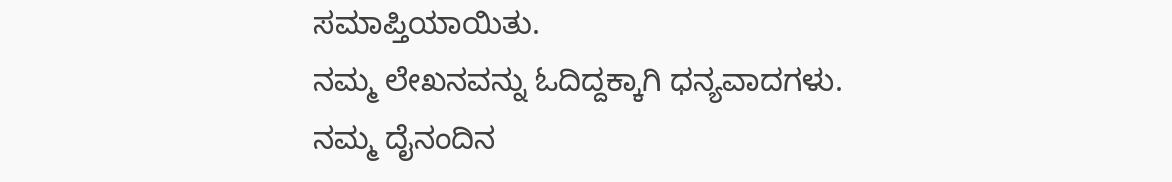ಸಮಾಪ್ತಿಯಾಯಿತು.
ನಮ್ಮ ಲೇಖನವನ್ನು ಓದಿದ್ದಕ್ಕಾಗಿ ಧನ್ಯವಾದಗಳು. ನಮ್ಮ ದೈನಂದಿನ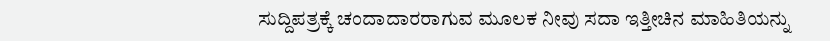ಸುದ್ದಿಪತ್ರಕ್ಕೆ ಚಂದಾದಾರರಾಗುವ ಮೂಲಕ ನೀವು ಸದಾ ಇತ್ತೀಚಿನ ಮಾಹಿತಿಯನ್ನು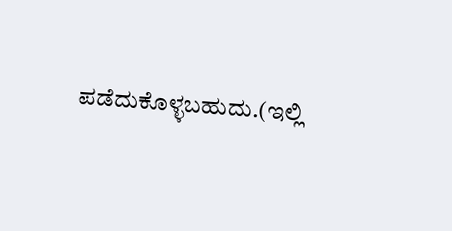ಪಡೆದುಕೊಳ್ಳಬಹುದು.(ಇಲ್ಲಿ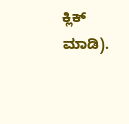ಕ್ಲಿಕ್ ಮಾಡಿ).